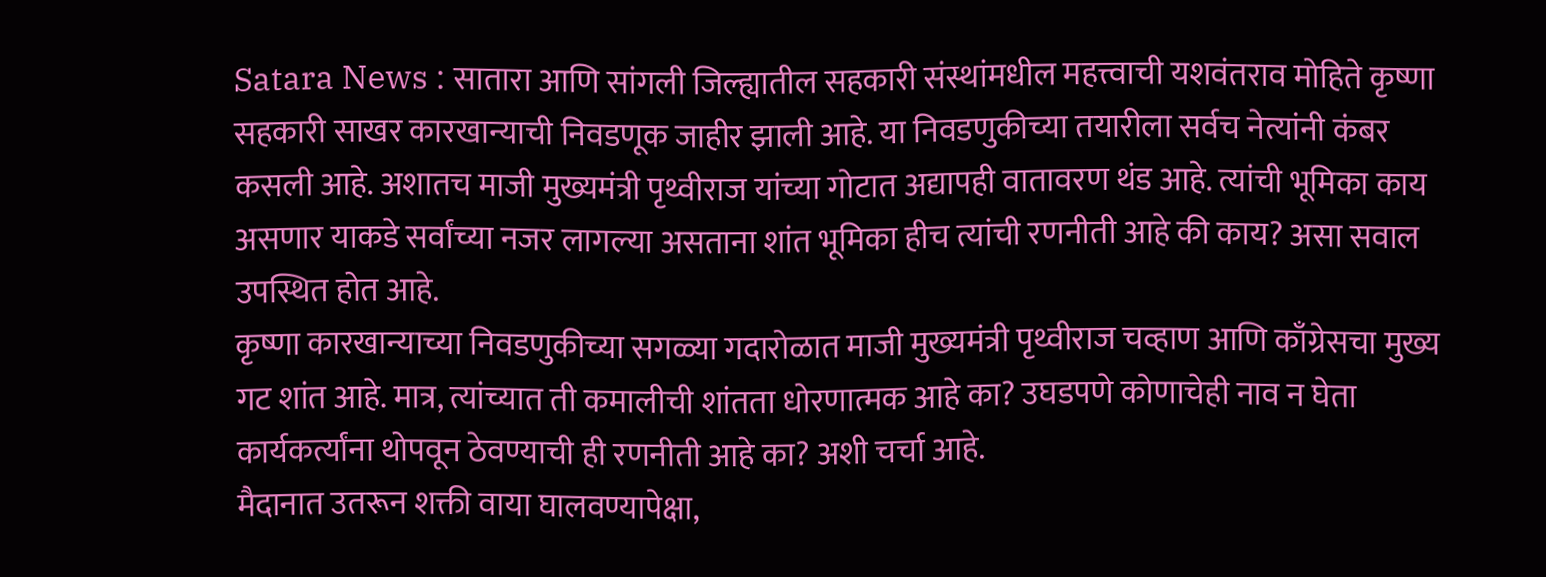Satara News : सातारा आणि सांगली जिल्ह्यातील सहकारी संस्थांमधील महत्त्वाची यशवंतराव मोहिते कृष्णा सहकारी साखर कारखान्याची निवडणूक जाहीर झाली आहे. या निवडणुकीच्या तयारीला सर्वच नेत्यांनी कंबर कसली आहे. अशातच माजी मुख्यमंत्री पृथ्वीराज यांच्या गोटात अद्यापही वातावरण थंड आहे. त्यांची भूमिका काय असणार याकडे सर्वांच्या नजर लागल्या असताना शांत भूमिका हीच त्यांची रणनीती आहे की काय? असा सवाल उपस्थित होत आहे.
कृष्णा कारखान्याच्या निवडणुकीच्या सगळ्या गदारोळात माजी मुख्यमंत्री पृथ्वीराज चव्हाण आणि काँग्रेसचा मुख्य गट शांत आहे. मात्र, त्यांच्यात ती कमालीची शांतता धोरणात्मक आहे का? उघडपणे कोणाचेही नाव न घेता कार्यकर्त्यांना थोपवून ठेवण्याची ही रणनीती आहे का? अशी चर्चा आहे.
मैदानात उतरून शक्ती वाया घालवण्यापेक्षा,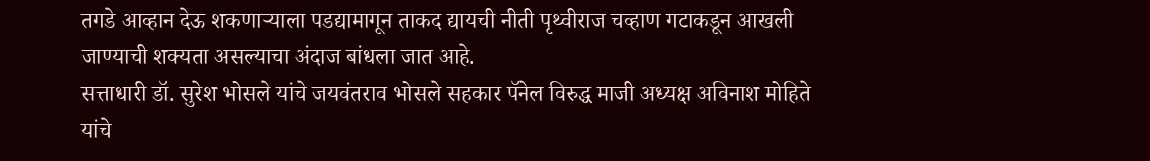तगडे आव्हान देऊ शकणाऱ्याला पडद्यामागून ताकद द्यायची नीती पृथ्वीराज चव्हाण गटाकडून आखली जाण्याची शक्यता असल्याचा अंदाज बांधला जात आहे.
सत्ताधारी डॉ. सुरेश भोसले यांचे जयवंतराव भोसले सहकार पॅनेल विरुद्ध माजी अध्यक्ष अविनाश मोहिते यांचे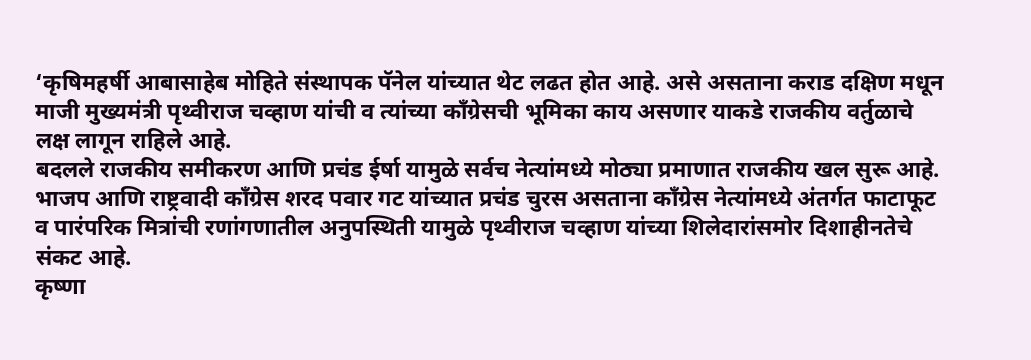‘कृषिमहर्षी आबासाहेब मोहिते संस्थापक पॅनेल यांच्यात थेट लढत होत आहे. असे असताना कराड दक्षिण मधून माजी मुख्यमंत्री पृथ्वीराज चव्हाण यांची व त्यांच्या काँग्रेसची भूमिका काय असणार याकडे राजकीय वर्तुळाचे लक्ष लागून राहिले आहे.
बदलले राजकीय समीकरण आणि प्रचंड ईर्षा यामुळे सर्वच नेत्यांमध्ये मोठ्या प्रमाणात राजकीय खल सुरू आहे. भाजप आणि राष्ट्रवादी काँग्रेस शरद पवार गट यांच्यात प्रचंड चुरस असताना काँग्रेस नेत्यांमध्ये अंतर्गत फाटाफूट व पारंपरिक मित्रांची रणांगणातील अनुपस्थिती यामुळे पृथ्वीराज चव्हाण यांच्या शिलेदारांसमोर दिशाहीनतेचे संकट आहे.
कृष्णा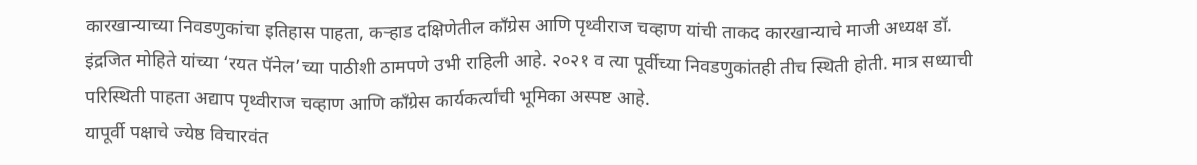कारखान्याच्या निवडणुकांचा इतिहास पाहता, कऱ्हाड दक्षिणेतील काँग्रेस आणि पृथ्वीराज चव्हाण यांची ताकद कारखान्याचे माजी अध्यक्ष डॉ. इंद्रजित मोहिते यांच्या ‘रयत पॅनेल’च्या पाठीशी ठामपणे उभी राहिली आहे. २०२१ व त्या पूर्वीच्या निवडणुकांतही तीच स्थिती होती. मात्र सध्याची परिस्थिती पाहता अद्याप पृथ्वीराज चव्हाण आणि काँग्रेस कार्यकर्त्यांची भूमिका अस्पष्ट आहे.
यापूर्वी पक्षाचे ज्येष्ठ विचारवंत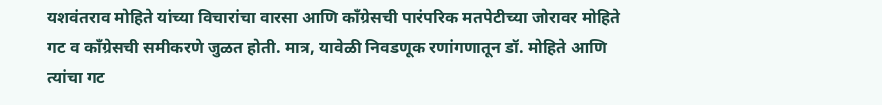यशवंतराव मोहिते यांच्या विचारांचा वारसा आणि काँग्रेसची पारंपरिक मतपेटीच्या जोरावर मोहिते गट व काँग्रेसची समीकरणे जुळत होती. मात्र, यावेळी निवडणूक रणांगणातून डॉ. मोहिते आणि त्यांचा गट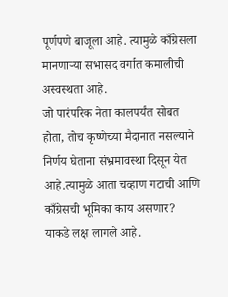पूर्णपणे बाजूला आहे. त्यामुळे काँग्रेसला मानणाऱ्या सभासद वर्गात कमालीची अस्वस्थता आहे.
जो पारंपरिक नेता कालपर्यंत सोबत होता, तोच कृष्णेच्या मैदानात नसल्याने निर्णय घेताना संभ्रमावस्था दिसून येत आहे.त्यामुळे आता चव्हाण गटाची आणि काँग्रेसची भूमिका काय असणार? याकडे लक्ष लागले आहे.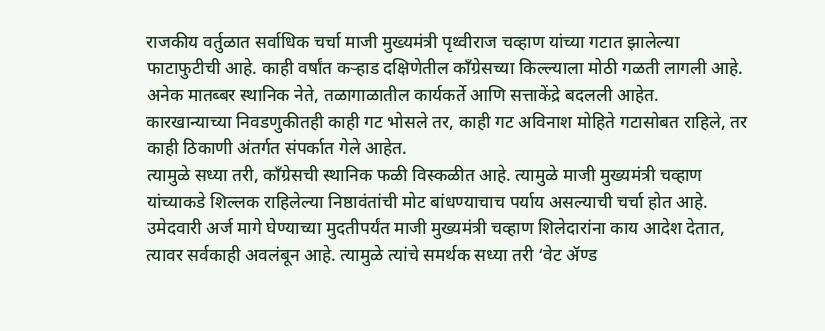राजकीय वर्तुळात सर्वाधिक चर्चा माजी मुख्यमंत्री पृथ्वीराज चव्हाण यांच्या गटात झालेल्या फाटाफुटीची आहे. काही वर्षांत कऱ्हाड दक्षिणेतील काँग्रेसच्या किल्ल्याला मोठी गळती लागली आहे. अनेक मातब्बर स्थानिक नेते, तळागाळातील कार्यकर्ते आणि सत्ताकेंद्रे बदलली आहेत. कारखान्याच्या निवडणुकीतही काही गट भोसले तर, काही गट अविनाश मोहिते गटासोबत राहिले, तर काही ठिकाणी अंतर्गत संपर्कात गेले आहेत.
त्यामुळे सध्या तरी, काँग्रेसची स्थानिक फळी विस्कळीत आहे. त्यामुळे माजी मुख्यमंत्री चव्हाण यांच्याकडे शिल्लक राहिलेल्या निष्ठावंतांची मोट बांधण्याचाच पर्याय असल्याची चर्चा होत आहे. उमेदवारी अर्ज मागे घेण्याच्या मुदतीपर्यंत माजी मुख्यमंत्री चव्हाण शिलेदारांना काय आदेश देतात, त्यावर सर्वकाही अवलंबून आहे. त्यामुळे त्यांचे समर्थक सध्या तरी ‘वेट ॲण्ड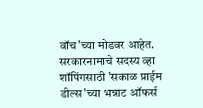वॉच’च्या मोडवर आहेत.
सरकारनामाचे सदस्य व्हा
शॉपिंगसाठी 'सकाळ प्राईम डील्स'च्या भन्नाट ऑफर्स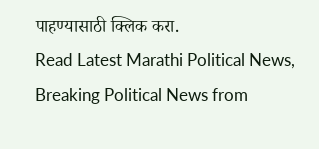पाहण्यासाठी क्लिक करा.
Read Latest Marathi Political News, Breaking Political News from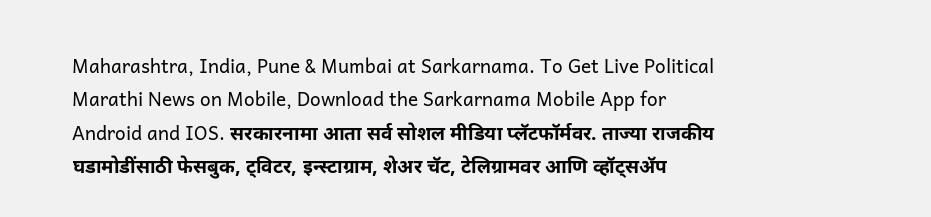Maharashtra, India, Pune & Mumbai at Sarkarnama. To Get Live Political Marathi News on Mobile, Download the Sarkarnama Mobile App for Android and IOS. सरकारनामा आता सर्व सोशल मीडिया प्लॅटफॉर्मवर. ताज्या राजकीय घडामोडींसाठी फेसबुक, ट्विटर, इन्स्टाग्राम, शेअर चॅट, टेलिग्रामवर आणि व्हॉट्सॲप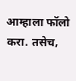आम्हाला फॉलो करा. तसेच,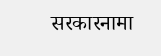सरकारनामा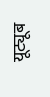यूट्यूब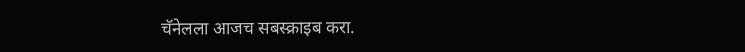चॅनेलला आजच सबस्क्राइब करा.